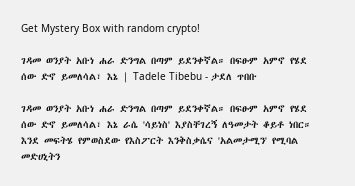Get Mystery Box with random crypto!

ገዳመ ወንያት አቡነ ሐራ ድንግል በጣም ይደንቀኛል። በፍፁም አምኖ የሄደ ሰው ድኖ ይመለሳል፣ እኔ | Tadele Tibebu - ታደለ ጥበቡ

ገዳመ ወንያት አቡነ ሐራ ድንግል በጣም ይደንቀኛል። በፍፁም አምኖ የሄደ ሰው ድኖ ይመለሳል፣ እኔ ራሴ 'ሳይነስ' እያስቸገረኝ ለዓመታት ቆይቶ ነበር። እንደ መፍትሄ የምወስደው የእስፖርት እንቅስቃሴና 'አልመታሚን' የሚባል መድሀኒትን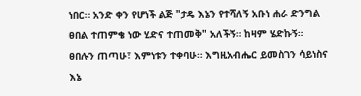ነበር። አንድ ቀን የሆነች ልጅ "ታዴ እኔን የተሻለኝ አቡነ ሐራ ድንግል ፀበል ተጠምቄ ነው ሂድና ተጠመቅ" አለችኝ። ከዛም ሄድኩኝ። ፀበሉን ጠጣሁ፣ እምነቱን ተቀባሁ። እግዚአብሔር ይመስገን ሳይነስና እኔ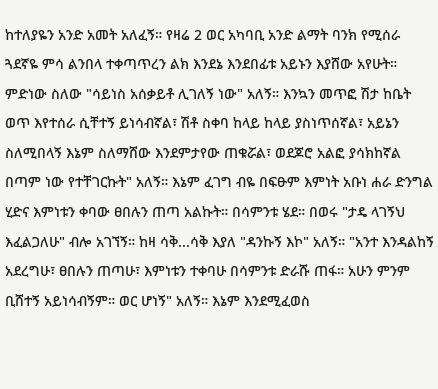ከተለያዬን አንድ አመት አለፈኝ። የዛሬ 2 ወር አካባቢ አንድ ልማት ባንክ የሚሰራ ጓደኛዬ ምሳ ልንበላ ተቀጣጥረን ልክ እንደኔ እንደበፊቱ አይኑን እያሸው አየሁት። ምድነው ስለው "ሳይነስ አሰቃይቶ ሊገለኝ ነው" አለኝ። እንኳን መጥፎ ሽታ ከቤት ወጥ እየተሰራ ሲቸተኝ ይነሳብኛል፣ ሽቶ ስቀባ ከላይ ከላይ ያስነጥሰኛል፣ አይኔን ስለሚበላኝ እኔም ስለማሸው እንደምታየው ጠቁሯል፣ ወደጆሮ አልፎ ያሳክከኛል በጣም ነው የተቸገርኩት" አለኝ። እኔም ፈገግ ብዬ በፍፁም እምነት አቡነ ሐራ ድንግል ሂድና እምነቱን ቀባው ፀበሉን ጠጣ አልኩት። በሳምንቱ ሄደ። በወሩ "ታዴ ላገኝህ እፈልጋለሁ" ብሎ አገኘኝ። ከዛ ሳቅ...ሳቅ እያለ "ዳንኩኝ እኮ" አለኝ። "አንተ እንዳልከኝ አደረግሁ፣ ፀበሉን ጠጣሁ፣ እምነቱን ተቀባሁ በሳምንቱ ድራሹ ጠፋ። አሁን ምንም ቢሸተኝ አይነሳብኝም። ወር ሆነኝ" አለኝ። እኔም እንደሚፈወስ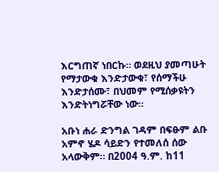እርግጠኛ ነበርኩ። ወደዚህ ያመጣሁት የማታውቁ እንድታውቁ፣ የሰማችሁ እንድታሰሙ፣ በህመም የሚሰቃዩትን እንድትነግሯቸው ነው።

አቡነ ሐራ ድንግል ገዳም በፍፁም ልቡ አምኖ ሄዶ ሳይድን የተመለሰ ሰው አላውቅም። በ2004 ዓ.ም. ከ11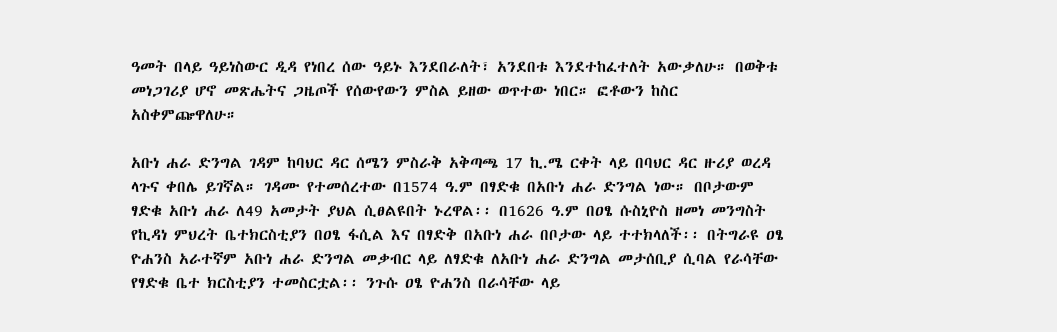ዓመት በላይ ዓይነስውር ዲዳ የነበረ ሰው ዓይኑ እንደበራለት፣ አንደበቱ እንደተከፈተለት አውቃለሁ። በወቅቱ መነጋገሪያ ሆኖ መጽሔትና ጋዜጦች የሰውየውን ምስል ይዘው ወጥተው ነበር። ፎቶውን ከስር አስቀምጬዋለሁ።

አቡነ ሐራ ድንግል ገዳም ከባህር ዳር ሰሜን ምስራቅ አቅጣጫ 17 ኪ.ሜ ርቀት ላይ በባህር ዳር ዙሪያ ወረዳ ላጉና ቀበሌ ይገኛል። ገዳሙ የተመሰረተው በ1574 ዓ.ም በፃድቁ በአቡነ ሐራ ድንግል ነው። በቦታውም ፃድቁ አቡነ ሐራ ለ49 አመታት ያህል ሲፀልዩበት ኑረዋል፡፡ በ1626 ዓ.ም በዐፄ ሱስኒዮስ ዘመነ መንግስት የኪዳነ ምህረት ቤተክርስቲያን በዐፄ ፋሲል እና በፃድቅ በአቡነ ሐራ በቦታው ላይ ተተክላለች፡፡ በትግራዩ ዐፄ ዮሐንስ አራተኛም አቡነ ሐራ ድንግል መቃብር ላይ ለፃድቁ ለአቡነ ሐራ ድንግል መታሰቢያ ሲባል የራሳቸው የፃድቁ ቤተ ክርስቲያን ተመስርቷል፡፡ ንጉሱ ዐፄ ዮሐንስ በራሳቸው ላይ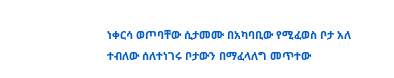ነቀርሳ ወጦባቸው ሲታመሙ በአካባቢው የሚፈወስ ቦታ አለ ተብለው ሰለተነገሩ ቦታውን በማፈላለግ መጥተው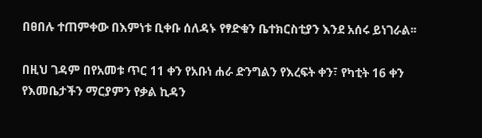በፀበሉ ተጠምቀው በእምነቱ ቢቀቡ ሰለዳኑ የፃድቁን ቤተክርስቲያን እንደ አሰሩ ይነገራል፡፡

በዚህ ገዳም በየአመቱ ጥር 11 ቀን የአቡነ ሐራ ድንግልን የእረፍት ቀን፣ የካቲት 16 ቀን የእመቤታችን ማርያምን የቃል ኪዳን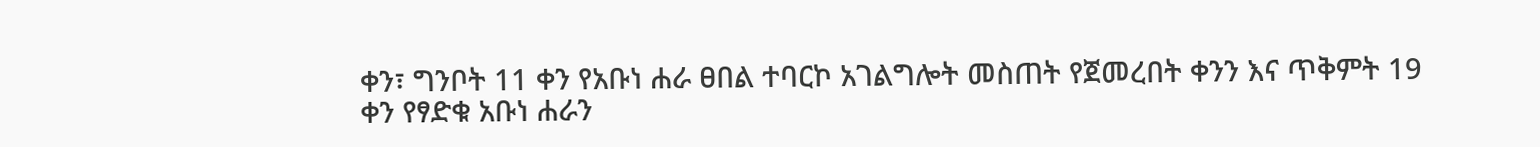ቀን፣ ግንቦት 11 ቀን የአቡነ ሐራ ፀበል ተባርኮ አገልግሎት መስጠት የጀመረበት ቀንን እና ጥቅምት 19 ቀን የፃድቁ አቡነ ሐራን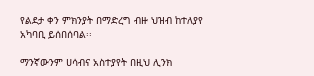የልደታ ቀን ምክንያት በማድረግ ብዙ ህዝብ ከተለያየ አካባቢ ይሰበሰባል፡፡

ማንኛውንም ሀሳብና አስተያየት በዚህ ሊንክ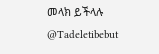መላክ ይችላሉ @Tadeletibebut